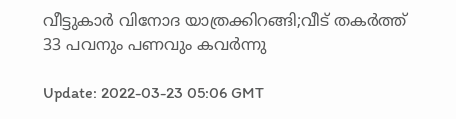വീട്ടുകാര്‍ വിനോദ യാത്രക്കിറങ്ങി;വീട് തകര്‍ത്ത് 33 പവനും പണവും കവര്‍ന്നു

Update: 2022-03-23 05:06 GMT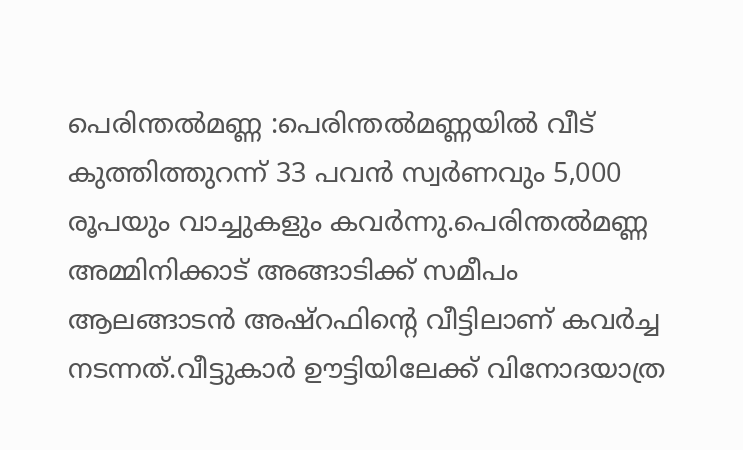പെരിന്തല്‍മണ്ണ :പെരിന്തല്‍മണ്ണയില്‍ വീട് കുത്തിത്തുറന്ന് 33 പവന്‍ സ്വര്‍ണവും 5,000 രൂപയും വാച്ചുകളും കവര്‍ന്നു.പെരിന്തല്‍മണ്ണ അമ്മിനിക്കാട് അങ്ങാടിക്ക് സമീപം ആലങ്ങാടന്‍ അഷ്‌റഫിന്റെ വീട്ടിലാണ് കവര്‍ച്ച നടന്നത്.വീട്ടുകാര്‍ ഊട്ടിയിലേക്ക് വിനോദയാത്ര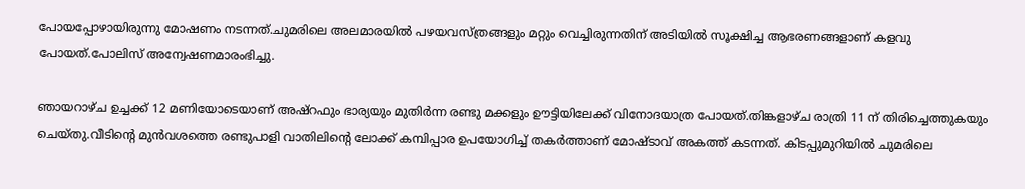പോയപ്പോഴായിരുന്നു മോഷണം നടന്നത്.ചുമരിലെ അലമാരയില്‍ പഴയവസ്ത്രങ്ങളും മറ്റും വെച്ചിരുന്നതിന് അടിയില്‍ സൂക്ഷിച്ച ആഭരണങ്ങളാണ് കളവു പോയത്.പോലിസ് അന്വേഷണമാരംഭിച്ചു.

ഞായറാഴ്ച ഉച്ചക്ക് 12 മണിയോടെയാണ് അഷ്‌റഫും ഭാര്യയും മുതിര്‍ന്ന രണ്ടു മക്കളും ഊട്ടിയിലേക്ക് വിനോദയാത്ര പോയത്.തിങ്കളാഴ്ച രാത്രി 11 ന് തിരിച്ചെത്തുകയും ചെയ്തു.വീടിന്റെ മുന്‍വശത്തെ രണ്ടുപാളി വാതിലിന്റെ ലോക്ക് കമ്പിപ്പാര ഉപയോഗിച്ച് തകര്‍ത്താണ് മോഷ്ടാവ് അകത്ത് കടന്നത്. കിടപ്പുമുറിയില്‍ ചുമരിലെ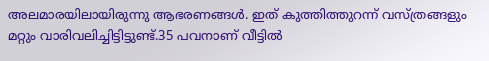അലമാരയിലായിരുന്നു ആഭരണങ്ങള്‍. ഇത് കുത്തിത്തുറന്ന് വസ്ത്രങ്ങളും മറ്റും വാരിവലിച്ചിട്ടിട്ടുണ്ട്.35 പവനാണ് വീട്ടില്‍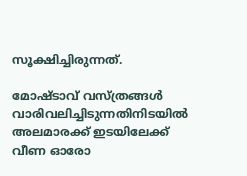സൂക്ഷിച്ചിരുന്നത്.

മോഷ്ടാവ് വസ്ത്രങ്ങള്‍ വാരിവലിച്ചിടുന്നതിനിടയില്‍ അലമാരക്ക് ഇടയിലേക്ക് വീണ ഓരോ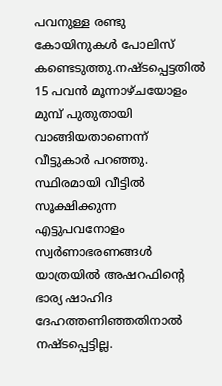പവനുള്ള രണ്ടു കോയിനുകള്‍ പോലിസ് കണ്ടെടുത്തു.നഷ്ടപ്പെട്ടതില്‍ 15 പവന്‍ മൂന്നാഴ്ചയോളം മുമ്പ് പുതുതായി വാങ്ങിയതാണെന്ന് വീട്ടുകാര്‍ പറഞ്ഞു. സ്ഥിരമായി വീട്ടില്‍ സൂക്ഷിക്കുന്ന എട്ടുപവനോളം സ്വര്‍ണാഭരണങ്ങള്‍ യാത്രയില്‍ അഷറഫിന്റെ ഭാര്യ ഷാഹിദ ദേഹത്തണിഞ്ഞതിനാല്‍ നഷ്ടപ്പെട്ടില്ല.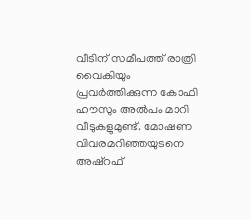വീടിന് സമീപത്ത് രാത്രി വൈകിയും പ്രവര്‍ത്തിക്കുന്ന കോഫി ഹൗസും അല്‍പം മാറി വീടുകളുമുണ്ട്. മോഷണ വിവരമറിഞ്ഞയുടനെ അഷ്‌റഫ്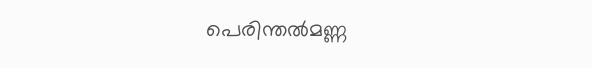പെരിന്തല്‍മണ്ണ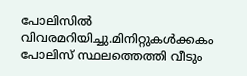പോലിസില്‍ വിവരമറിയിച്ചു.മിനിറ്റുകള്‍ക്കകം പോലിസ് സ്ഥലത്തെത്തി വീടും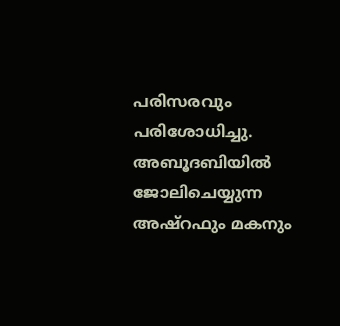പരിസരവും പരിശോധിച്ചു. അബൂദബിയില്‍ ജോലിചെയ്യുന്ന അഷ്‌റഫും മകനും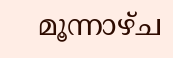മൂന്നാഴ്ച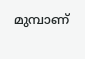മുമ്പാണ്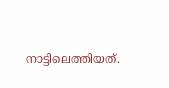നാട്ടിലെത്തിയത്.